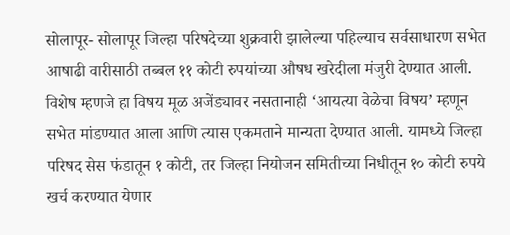सोलापूर- सोलापूर जिल्हा परिषदेच्या शुक्रवारी झालेल्या पहिल्याच सर्वसाधारण सभेत आषाढी वारीसाठी तब्बल ११ कोटी रुपयांच्या औषध खरेदीला मंजुरी देण्यात आली. विशेष म्हणजे हा विषय मूळ अजेंड्यावर नसतानाही ‘आयत्या वेळेचा विषय’ म्हणून सभेत मांडण्यात आला आणि त्यास एकमताने मान्यता देण्यात आली. यामध्ये जिल्हा परिषद सेस फंडातून १ कोटी, तर जिल्हा नियोजन समितीच्या निधीतून १० कोटी रुपये खर्च करण्यात येणार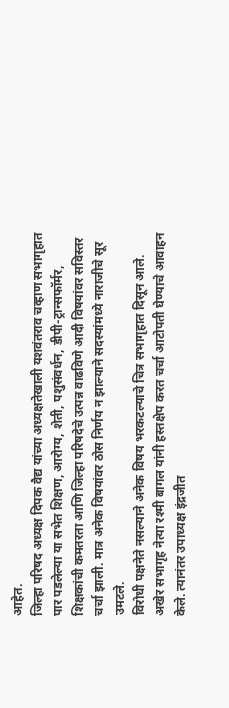आहेत.
जिल्हा परिषद अध्यक्ष दिपक वैद्य यांच्या अध्यक्षतेखाली यशवंतराव चव्हाण सभागृहात पार पडलेल्या या सभेत शिक्षण, आरोग्य, शेती, पशुसंवर्धन, डीपी-ट्रान्सफॉर्मर, शिक्षकांची कमतरता आणि जिल्हा परिषदेचे उत्पन्न वाढविणे आदी विषयांवर सविस्तर चर्चा झाली. मात्र अनेक विषयांवर ठोस निर्णय न झाल्याने सदस्यांमध्ये नाराजीचे सूर उमटले.
विरोधी पक्षनेते नसल्याने अनेक विषय भरकटल्याचे चित्र सभागृहात दिसून आले. अखेर सभागृह नेत्या रश्मी बागल यांनी हस्तक्षेप करत चर्चा आटोपती घेण्याचे आवाहन केले. त्यानंतर उपाध्यक्ष इंद्रजीत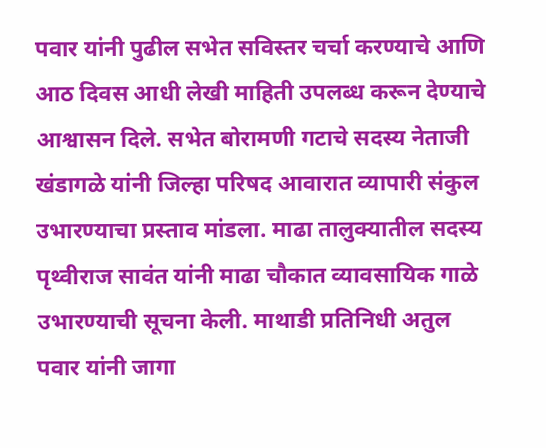पवार यांनी पुढील सभेत सविस्तर चर्चा करण्याचे आणि आठ दिवस आधी लेखी माहिती उपलब्ध करून देण्याचे आश्वासन दिले. सभेत बोरामणी गटाचे सदस्य नेताजी खंडागळे यांनी जिल्हा परिषद आवारात व्यापारी संकुल उभारण्याचा प्रस्ताव मांडला. माढा तालुक्यातील सदस्य पृथ्वीराज सावंत यांनी माढा चौकात व्यावसायिक गाळे उभारण्याची सूचना केली. माथाडी प्रतिनिधी अतुल पवार यांनी जागा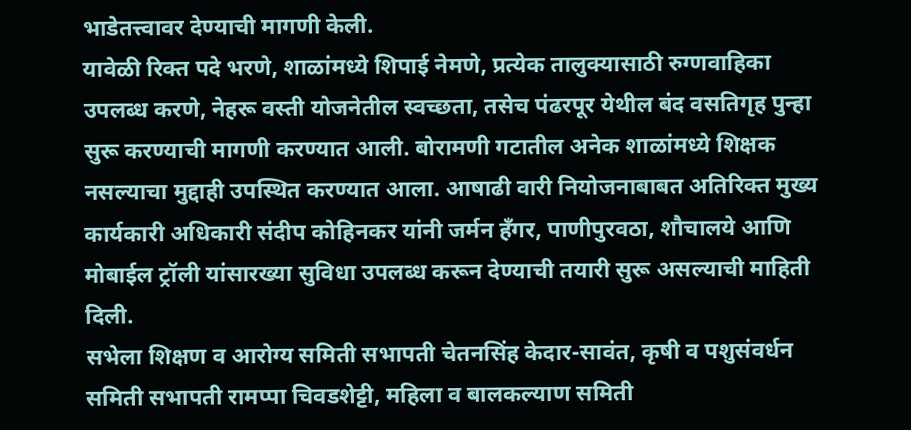भाडेतत्त्वावर देण्याची मागणी केली.
यावेळी रिक्त पदे भरणे, शाळांमध्ये शिपाई नेमणे, प्रत्येक तालुक्यासाठी रुग्णवाहिका उपलब्ध करणे, नेहरू वस्ती योजनेतील स्वच्छता, तसेच पंढरपूर येथील बंद वसतिगृह पुन्हा सुरू करण्याची मागणी करण्यात आली. बोरामणी गटातील अनेक शाळांमध्ये शिक्षक नसल्याचा मुद्दाही उपस्थित करण्यात आला. आषाढी वारी नियोजनाबाबत अतिरिक्त मुख्य कार्यकारी अधिकारी संदीप कोहिनकर यांनी जर्मन हँगर, पाणीपुरवठा, शौचालये आणि मोबाईल ट्रॉली यांसारख्या सुविधा उपलब्ध करून देण्याची तयारी सुरू असल्याची माहिती दिली.
सभेला शिक्षण व आरोग्य समिती सभापती चेतनसिंह केदार-सावंत, कृषी व पशुसंवर्धन समिती सभापती रामप्पा चिवडशेट्टी, महिला व बालकल्याण समिती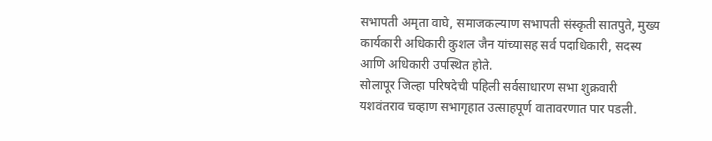सभापती अमृता वाघे, समाजकल्याण सभापती संस्कृती सातपुते, मुख्य कार्यकारी अधिकारी कुशल जैन यांच्यासह सर्व पदाधिकारी, सदस्य आणि अधिकारी उपस्थित होते.
सोलापूर जिल्हा परिषदेची पहिली सर्वसाधारण सभा शुक्रवारी यशवंतराव चव्हाण सभागृहात उत्साहपूर्ण वातावरणात पार पडली.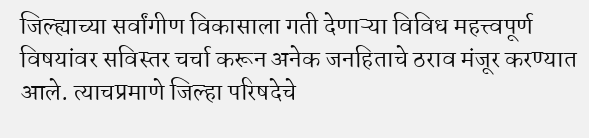जिल्ह्याच्या सर्वांगीण विकासाला गती देणाऱ्या विविध महत्त्वपूर्ण विषयांवर सविस्तर चर्चा करून अनेक जनहिताचे ठराव मंजूर करण्यात आले. त्याचप्रमाणे जिल्हा परिषदेचे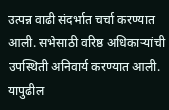उत्पन्न वाढी संदर्भात चर्चा करण्यात आली. सभेसाठी वरिष्ठ अधिकाऱ्यांची उपस्थिती अनिवार्य करण्यात आली. यापुढील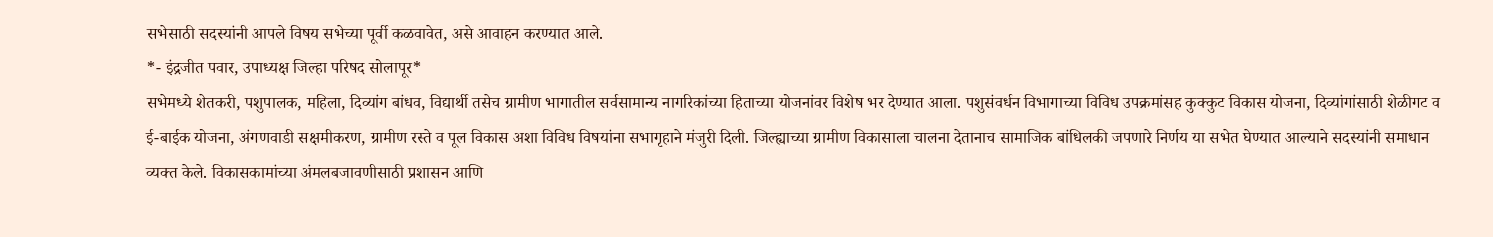सभेसाठी सदस्यांनी आपले विषय सभेच्या पूर्वी कळवावेत, असे आवाहन करण्यात आले.
*- इंद्रजीत पवार, उपाध्यक्ष जिल्हा परिषद सोलापूर*
सभेमध्ये शेतकरी, पशुपालक, महिला, दिव्यांग बांधव, विद्यार्थी तसेच ग्रामीण भागातील सर्वसामान्य नागरिकांच्या हिताच्या योजनांवर विशेष भर देण्यात आला. पशुसंवर्धन विभागाच्या विविध उपक्रमांसह कुक्कुट विकास योजना, दिव्यांगांसाठी शेळीगट व ई-बाईक योजना, अंगणवाडी सक्षमीकरण, ग्रामीण रस्ते व पूल विकास अशा विविध विषयांना सभागृहाने मंजुरी दिली. जिल्ह्याच्या ग्रामीण विकासाला चालना देतानाच सामाजिक बांधिलकी जपणारे निर्णय या सभेत घेण्यात आल्याने सदस्यांनी समाधान व्यक्त केले. विकासकामांच्या अंमलबजावणीसाठी प्रशासन आणि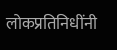लोकप्रतिनिधींनी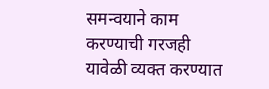समन्वयाने काम करण्याची गरजही यावेळी व्यक्त करण्यात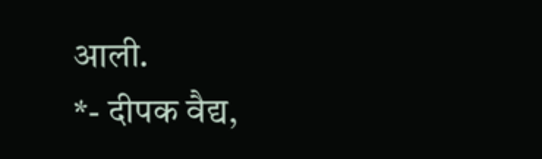आली.
*- दीपक वैद्य,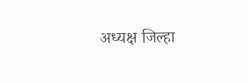अध्यक्ष जिल्हा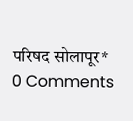परिषद सोलापूर*
0 Comments